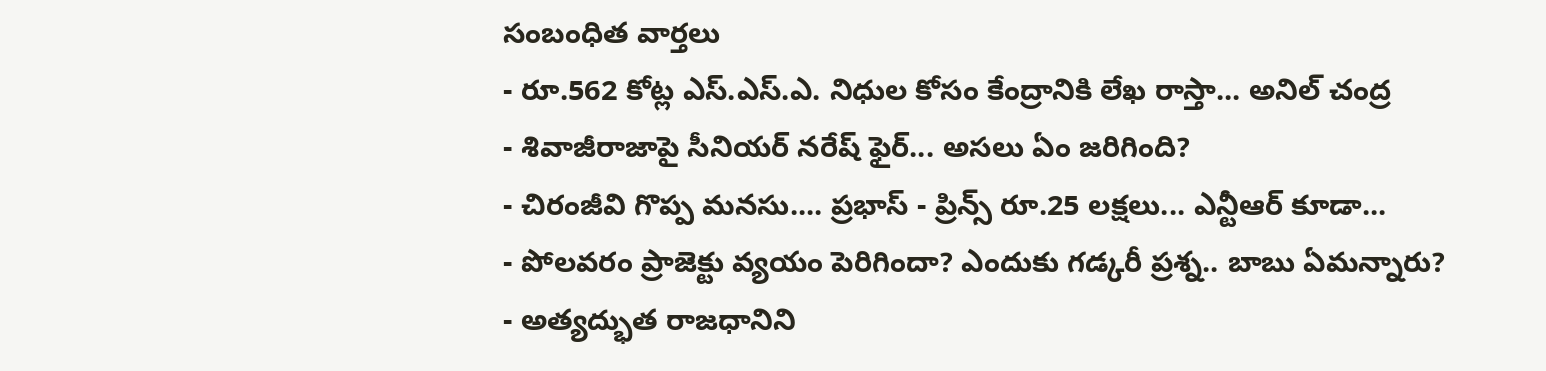సంబంధిత వార్తలు
- రూ.562 కోట్ల ఎస్.ఎస్.ఎ. నిధుల కోసం కేంద్రానికి లేఖ రాస్తా... అనిల్ చంద్ర
- శివాజీరాజాపై సీనియర్ నరేష్ ఫైర్... అసలు ఏం జరిగింది?
- చిరంజీవి గొప్ప మనసు.... ప్రభాస్ - ప్రిన్స్ రూ.25 లక్షలు... ఎన్టీఆర్ కూడా...
- పోలవరం ప్రాజెక్టు వ్యయం పెరిగిందా? ఎందుకు గడ్కరీ ప్రశ్న.. బాబు ఏమన్నారు?
- అత్యద్భుత రాజధానిని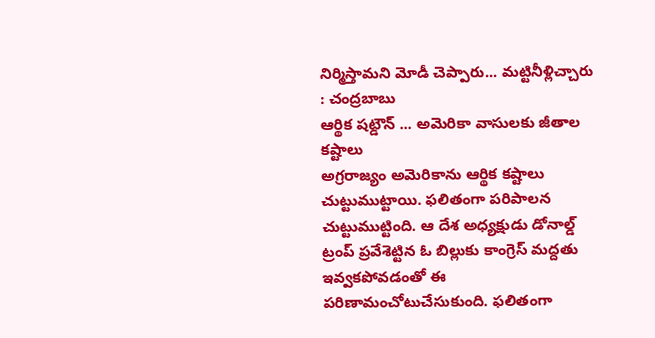నిర్మిస్తామని మోడీ చెప్పారు... మట్టినీళ్లిచ్చారు : చంద్రబాబు
ఆర్థిక షట్డౌన్ ... అమెరికా వాసులకు జీతాల కష్టాలు
అగ్రరాజ్యం అమెరికాను ఆర్థిక కష్టాలు చుట్టుముట్టాయి. ఫలితంగా పరిపాలన చుట్టుముట్టింది. ఆ దేశ అధ్యక్షుడు డోనాల్డ్ ట్రంప్ ప్రవేశెట్టిన ఓ బిల్లుకు కాంగ్రెస్ మద్దతు ఇవ్వకపోవడంతో ఈ పరిణామంచోటుచేసుకుంది. ఫలితంగా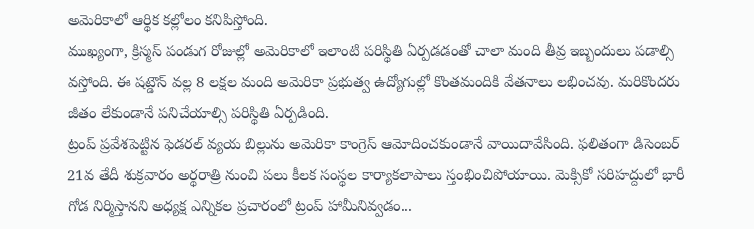అమెరికాలో ఆర్థిక కల్లోలం కనిపిస్తోంది.
ముఖ్యంగా, క్రిస్మస్ పండుగ రోజుల్లో అమెరికాలో ఇలాంటి పరిస్థితి ఏర్పడడంతో చాలా మంది తీవ్ర ఇబ్బందులు పడాల్సి వస్తోంది. ఈ షట్డౌన్ వల్ల 8 లక్షల మంది అమెరికా ప్రభుత్వ ఉద్యోగుల్లో కొంతమందికి వేతనాలు లభించవు. మరికొందరు జీతం లేకుండానే పనిచేయాల్సి పరిస్థితి ఏర్పడింది.
ట్రంప్ ప్రవేశపెట్టిన ఫెడరల్ వ్యయ బిల్లును అమెరికా కాంగ్రెస్ ఆమోదించకుండానే వాయిదావేసింది. ఫలితంగా డిసెంబర్ 21వ తేదీ శుక్రవారం అర్థరాత్రి నుంచి పలు కీలక సంస్థల కార్యాకలాపాలు స్తంభించిపోయాయి. మెక్సికో సరిహద్దులో భారీ గోడ నిర్మిస్తానని అధ్యక్ష ఎన్నికల ప్రచారంలో ట్రంప్ హామీనివ్వడం...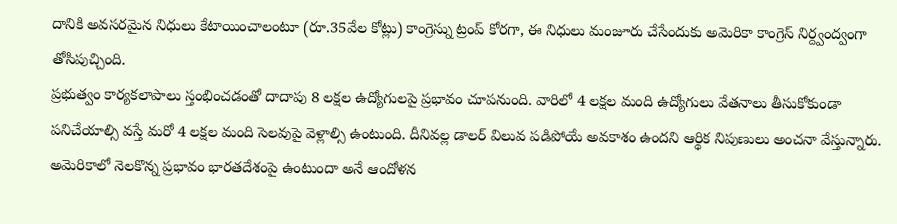దానికి అవసరమైన నిధులు కేటాయించాలంటూ (రూ.35వేల కోట్లు) కాంగ్రెస్ను ట్రంప్ కోరగా, ఈ నిధులు మంజూరు చేసేందుకు అమెరికా కాంగ్రెస్ నిర్ద్వంద్వంగా తోసిపుచ్చింది.
ప్రభుత్వం కార్యకలాపాలు స్తంభించడంతో దాదాపు 8 లక్షల ఉద్యోగులపై ప్రభావం చూపనుంది. వారిలో 4 లక్షల మంది ఉద్యోగులు వేతనాలు తీసుకోకుండా పనిచేయాల్సి వస్తే మరో 4 లక్షల మంది సెలవుపై వెళ్లాల్సి ఉంటుంది. దీనివల్ల డాలర్ విలువ పడిపోయే అవకాశం ఉందని ఆర్థిక నిపుణులు అంచనా వేస్తున్నారు. అమెరికాలో నెలకొన్న ప్రభావం భారతదేశంపై ఉంటుందా అనే ఆందోళన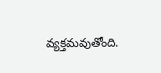వ్యక్తమవుతోంది.